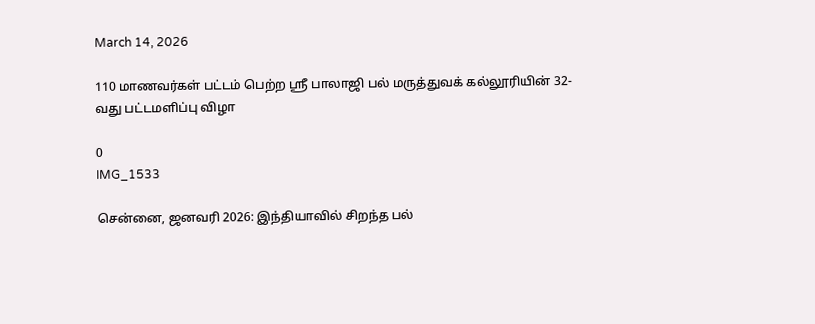March 14, 2026

110 மாணவர்கள் பட்டம் பெற்ற ஸ்ரீ பாலாஜி பல் மருத்துவக் கல்லூரியின் 32-வது பட்டமளிப்பு விழா

0
IMG_1533

சென்னை, ஜனவரி 2026: இந்தியாவில் சிறந்த பல்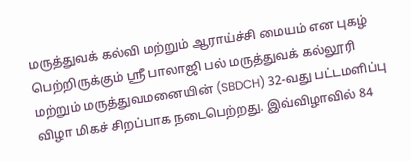மருத்துவக் கல்வி மற்றும் ஆராய்ச்சி மையம் என புகழ் பெற்றிருக்கும் ஸ்ரீ பாலாஜி பல் மருத்துவக் கல்லூரி மற்றும் மருத்துவமனையின் (SBDCH) 32-வது பட்டமளிப்பு விழா மிகச் சிறப்பாக நடைபெற்றது. இவ்விழாவில் 84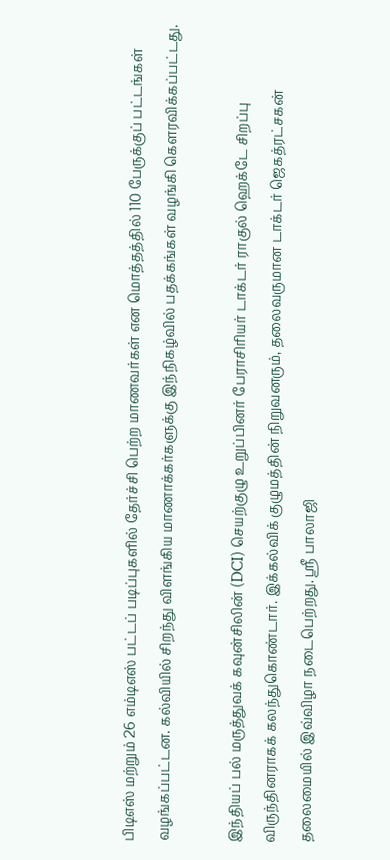பிடிஎஸ் மற்றும் 26 எம்டிஎஸ் பட்டப் படிப்புகளில் தேர்ச்சி பெற்ற மாணவர்கள் என மொத்தத்தில் 110 பேருக்குப் பட்டங்கள் வழங்கப்பட்டன. கல்வியில் சிறந்து விளங்கிய மாணாக்கர்களுக்கு இந்நிகழ்வில் பதக்கங்கள் வழங்கி கௌரவிக்கப்பட்டது.

இந்தியப் பல் மருத்துவக் கவுன்சிலின் (DCI) செயற்குழு உறுப்பினர் பேராசிரியர் டாக்டர் ராகுல் ஹெக்டே சிறப்பு விருந்தினராகக் கலந்துகொண்டார். இக்கல்விக் குழுமத்தின் நிறுவனரும், தலைவருமான டாக்டர் ஜெகத்ரட்சகன் தலைமையில் இவ்விழா நடைபெற்றது. ஸ்ரீ பாலாஜி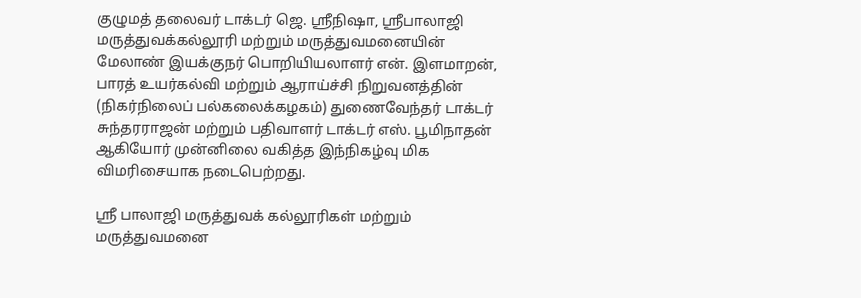குழுமத் தலைவர் டாக்டர் ஜெ. ஸ்ரீநிஷா, ஸ்ரீபாலாஜி மருத்துவக்கல்லூரி மற்றும் மருத்துவமனையின் மேலாண் இயக்குநர் பொறியியலாளர் என். இளமாறன், பாரத் உயர்கல்வி மற்றும் ஆராய்ச்சி நிறுவனத்தின் (நிகர்நிலைப் பல்கலைக்கழகம்) துணைவேந்தர் டாக்டர் சுந்தரராஜன் மற்றும் பதிவாளர் டாக்டர் எஸ். பூமிநாதன் ஆகியோர் முன்னிலை வகித்த இந்நிகழ்வு மிக விமரிசையாக நடைபெற்றது.

ஸ்ரீ பாலாஜி மருத்துவக் கல்லூரிகள் மற்றும் மருத்துவமனை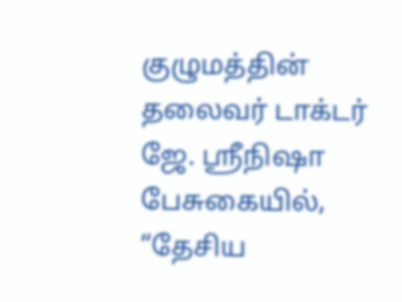குழுமத்தின் தலைவர் டாக்டர் ஜே. ஸ்ரீநிஷா பேசுகையில், “தேசிய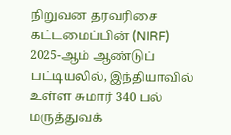நிறுவன தரவரிசை கட்டமைப்பின் (NIRF) 2025-ஆம் ஆண்டுப் பட்டியலில், இந்தியாவில் உள்ள சுமார் 340 பல் மருத்துவக்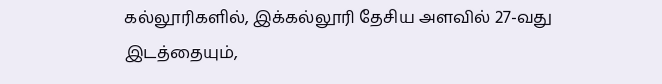கல்லூரிகளில், இக்கல்லூரி தேசிய அளவில் 27-வது இடத்தையும்,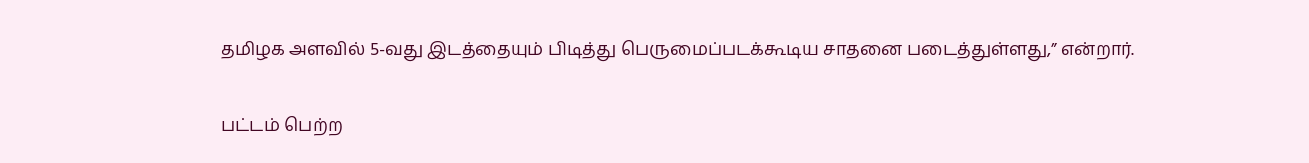தமிழக அளவில் 5-வது இடத்தையும் பிடித்து பெருமைப்படக்கூடிய சாதனை படைத்துள்ளது,” என்றார்.

பட்டம் பெற்ற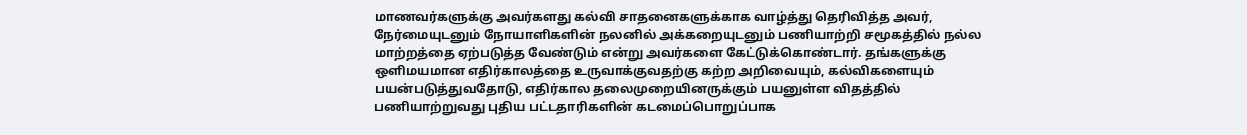மாணவர்களுக்கு அவர்களது கல்வி சாதனைகளுக்காக வாழ்த்து தெரிவித்த அவர், நேர்மையுடனும் நோயாளிகளின் நலனில் அக்கறையுடனும் பணியாற்றி சமூகத்தில் நல்ல மாற்றத்தை ஏற்படுத்த வேண்டும் என்று அவர்களை கேட்டுக்கொண்டார். தங்களுக்கு ஒளிமயமான எதிர்காலத்தை உருவாக்குவதற்கு கற்ற அறிவையும், கல்விகளையும் பயன்படுத்துவதோடு, எதிர்கால தலைமுறையினருக்கும் பயனுள்ள விதத்தில் பணியாற்றுவது புதிய பட்டதாரிகளின் கடமைப்பொறுப்பாக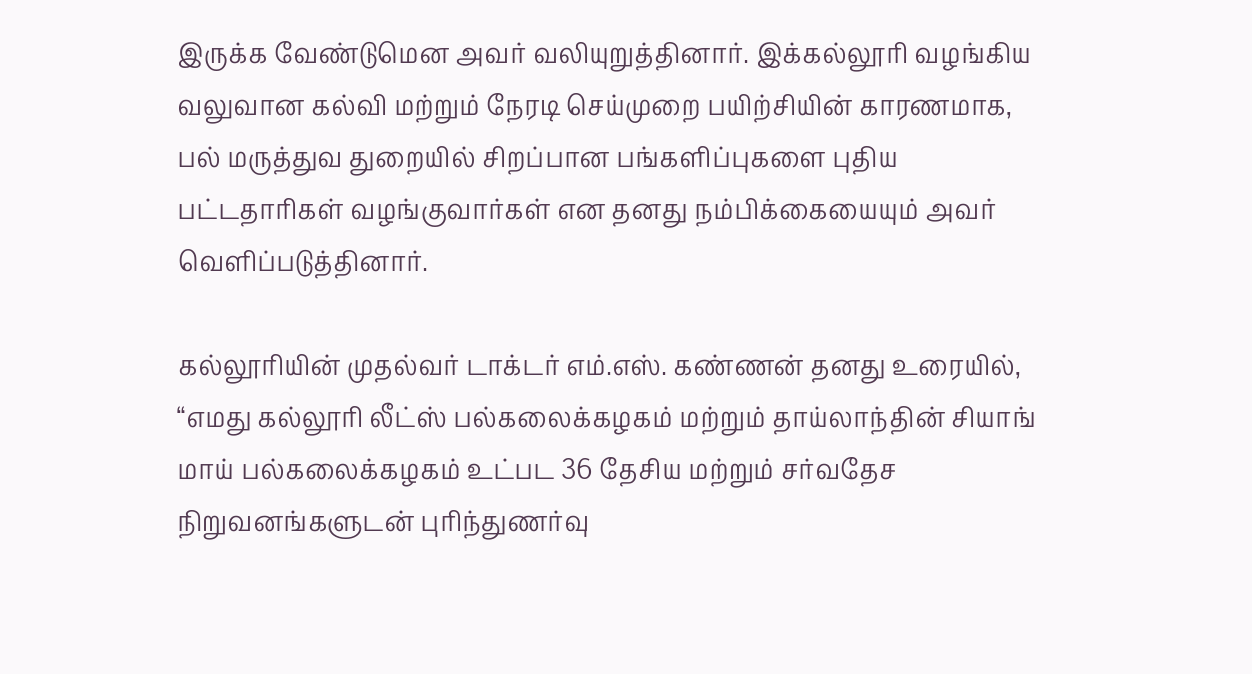இருக்க வேண்டுமென அவர் வலியுறுத்தினார். இக்கல்லூரி வழங்கிய வலுவான கல்வி மற்றும் நேரடி செய்முறை பயிற்சியின் காரணமாக, பல் மருத்துவ துறையில் சிறப்பான பங்களிப்புகளை புதிய பட்டதாரிகள் வழங்குவார்கள் என தனது நம்பிக்கையையும் அவர் வெளிப்படுத்தினார்.

கல்லூரியின் முதல்வர் டாக்டர் எம்.எஸ். கண்ணன் தனது உரையில், “எமது கல்லூரி லீட்ஸ் பல்கலைக்கழகம் மற்றும் தாய்லாந்தின் சியாங் மாய் பல்கலைக்கழகம் உட்பட 36 தேசிய மற்றும் சர்வதேச நிறுவனங்களுடன் புரிந்துணர்வு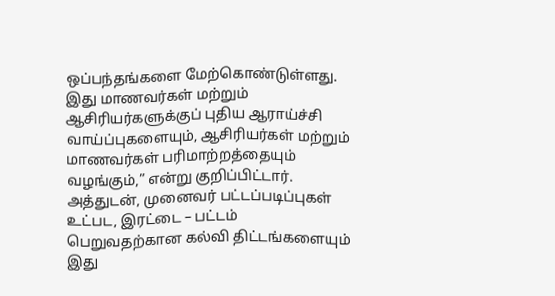ஒப்பந்தங்களை மேற்கொண்டுள்ளது. இது மாணவர்கள் மற்றும் ஆசிரியர்களுக்குப் புதிய ஆராய்ச்சி வாய்ப்புகளையும், ஆசிரியர்கள் மற்றும் மாணவர்கள் பரிமாற்றத்தையும் வழங்கும்,” என்று குறிப்பிட்டார். அத்துடன், முனைவர் பட்டப்படிப்புகள் உட்பட, இரட்டை – பட்டம் பெறுவதற்கான கல்வி திட்டங்களையும் இது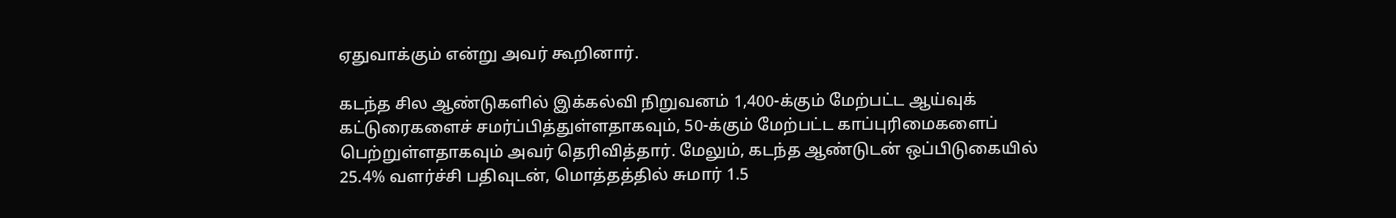ஏதுவாக்கும் என்று அவர் கூறினார்.

கடந்த சில ஆண்டுகளில் இக்கல்வி நிறுவனம் 1,400-க்கும் மேற்பட்ட ஆய்வுக் கட்டுரைகளைச் சமர்ப்பித்துள்ளதாகவும், 50-க்கும் மேற்பட்ட காப்புரிமைகளைப் பெற்றுள்ளதாகவும் அவர் தெரிவித்தார். மேலும், கடந்த ஆண்டுடன் ஒப்பிடுகையில் 25.4% வளர்ச்சி பதிவுடன், மொத்தத்தில் சுமார் 1.5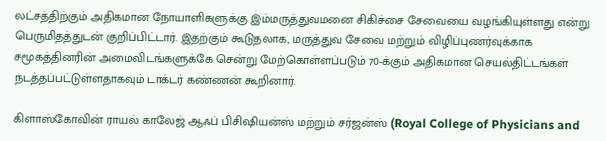லட்சத்திற்கும் அதிகமான நோயாளிகளுக்கு இம்மருத்துவமனை சிகிச்சை சேவையை வழங்கியுள்ளது என்று பெருமிதத்துடன் குறிப்பிட்டார். இதற்கும் கூடுதலாக, மருத்துவ சேவை மற்றும் விழிப்புணர்வுக்காக சமூகத்தினரின் அமைவிடங்களுக்கே சென்று மேற்கொள்ளப்படும் 70-க்கும் அதிகமான செயல்திட்டங்கள் நடத்தப்பட்டுள்ளதாகவும் டாக்டர் கண்ணன் கூறினார்.

கிளாஸ்கோவின் ராயல் காலேஜ் ஆஃப் பிசிஷியன்ஸ் மற்றும் சர்ஜன்ஸ் (Royal College of Physicians and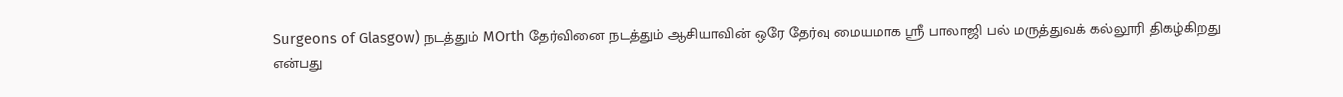Surgeons of Glasgow) நடத்தும் MOrth தேர்வினை நடத்தும் ஆசியாவின் ஒரே தேர்வு மையமாக ஸ்ரீ பாலாஜி பல் மருத்துவக் கல்லூரி திகழ்கிறது என்பது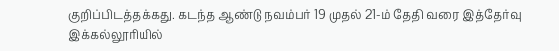குறிப்பிடத்தக்கது. கடந்த ஆண்டு நவம்பர் 19 முதல் 21-ம் தேதி வரை இத்தேர்வு இக்கல்லூரியில்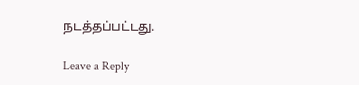நடத்தப்பட்டது.

Leave a Reply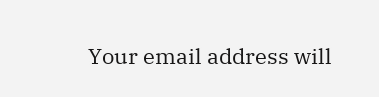Your email address will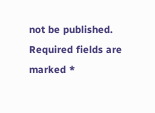not be published. Required fields are marked *